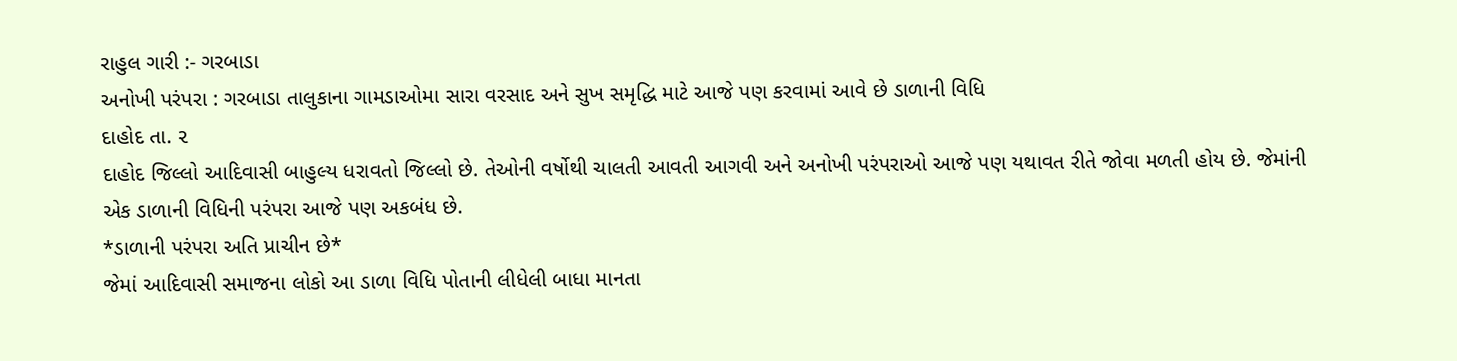રાહુલ ગારી :- ગરબાડા
અનોખી પરંપરા : ગરબાડા તાલુકાના ગામડાઓમા સારા વરસાદ અને સુખ સમૃદ્ધિ માટે આજે પણ કરવામાં આવે છે ડાળાની વિધિ
દાહોદ તા. ૨
દાહોદ જિલ્લો આદિવાસી બાહુલ્ય ધરાવતો જિલ્લો છે. તેઓની વર્ષોથી ચાલતી આવતી આગવી અને અનોખી પરંપરાઓ આજે પણ યથાવત રીતે જોવા મળતી હોય છે. જેમાંની એક ડાળાની વિધિની પરંપરા આજે પણ અકબંધ છે.
*ડાળાની પરંપરા અતિ પ્રાચીન છે*
જેમાં આદિવાસી સમાજના લોકો આ ડાળા વિધિ પોતાની લીધેલી બાધા માનતા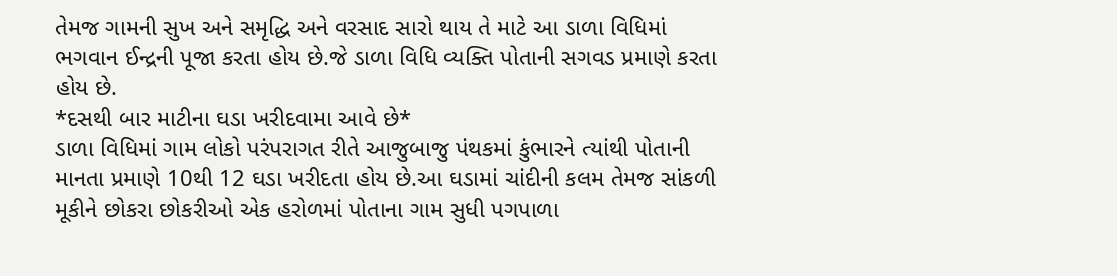તેમજ ગામની સુખ અને સમૃદ્ધિ અને વરસાદ સારો થાય તે માટે આ ડાળા વિધિમાં ભગવાન ઈન્દ્રની પૂજા કરતા હોય છે.જે ડાળા વિધિ વ્યક્તિ પોતાની સગવડ પ્રમાણે કરતા હોય છે.
*દસથી બાર માટીના ઘડા ખરીદવામા આવે છે*
ડાળા વિધિમાં ગામ લોકો પરંપરાગત રીતે આજુબાજુ પંથકમાં કુંભારને ત્યાંથી પોતાની માનતા પ્રમાણે 10થી 12 ઘડા ખરીદતા હોય છે.આ ઘડામાં ચાંદીની કલમ તેમજ સાંકળી મૂકીને છોકરા છોકરીઓ એક હરોળમાં પોતાના ગામ સુધી પગપાળા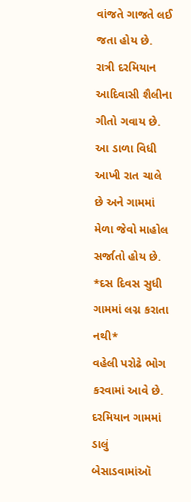વાંજતે ગાજતે લઈ જતા હોય છે. રાત્રી દરમિયાન આદિવાસી શૈલીના ગીતો ગવાય છે. આ ડાળા વિધી આખી રાત ચાલે છે અને ગામમાં મેળા જેવો માહોલ સર્જાતો હોય છે.
*દસ દિવસ સુધી ગામમાં લગ્ન કરાતા નથી*
વહેલી પરોઢે ભોગ કરવામાં આવે છે. દરમિયાન ગામમાં ડાલું બેસાડવામાંઑ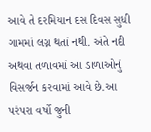આવે તે દરમિયાન દસ દિવસ સુધી ગામમાં લગ્ન થતાં નથી. અંતે નદી અથવા તળાવમાં આ ડાળાઓનું વિસર્જન કરવામાં આવે છે.આ પરંપરા વર્ષો જુની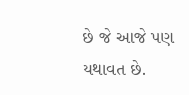છે જે આજે પણ યથાવત છે.